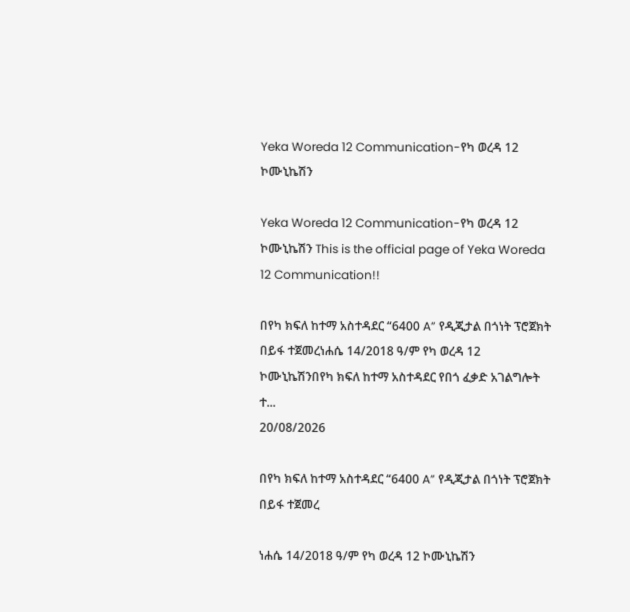Yeka Woreda 12 Communication-የካ ወረዳ 12 ኮሙኒኬሽን

Yeka Woreda 12 Communication-የካ ወረዳ 12 ኮሙኒኬሽን This is the official page of Yeka Woreda 12 Communication!!

በየካ ክፍለ ከተማ አስተዳደር “6400 A” የዲጂታል በጎነት ፕሮጀክት በይፋ ተጀመረነሐሴ 14/2018 ዓ/ም የካ ወረዳ 12 ኮሙኒኬሽንበየካ ክፍለ ከተማ አስተዳደር የበጎ ፈቃድ አገልግሎት ተ...
20/08/2026

በየካ ክፍለ ከተማ አስተዳደር “6400 A” የዲጂታል በጎነት ፕሮጀክት በይፋ ተጀመረ

ነሐሴ 14/2018 ዓ/ም የካ ወረዳ 12 ኮሙኒኬሽን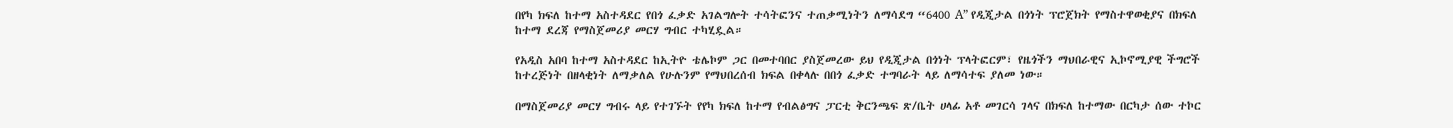በየካ ክፍለ ከተማ አስተዳደር የበጎ ፈቃድ አገልግሎት ተሳትፎንና ተጠቃሚነትን ለማሳደግ “6400 A” የዲጂታል በጎነት ፕሮጀክት የማስተዋወቂያና በክፍለ ከተማ ደረጃ የማስጀመሪያ መርሃ ግብር ተካሂዷል።

የአዲስ አበባ ከተማ አስተዳደር ከኢትዮ ቴሌኮም ጋር በመተባበር ያስጀመረው ይህ የዲጂታል በጎነት ፕላትፎርም፣ የዜጎችን ማህበራዊና ኢኮኖሚያዊ ችግሮች ከተረጅነት በዘላቂነት ለማቃለል የሁሉንም የማህበረሰብ ክፍል በቀላሉ በበጎ ፈቃድ ተግባራት ላይ ለማሳተፍ ያለመ ነው።

በማስጀመሪያ መርሃ ግብሩ ላይ የተገኙት የየካ ክፍለ ከተማ የብልፅግና ፓርቲ ቅርንጫፍ ጽ/ቤት ሀላፊ አቶ መገርሳ ገላና በክፍለ ከተማው በርካታ ሰው ተኮር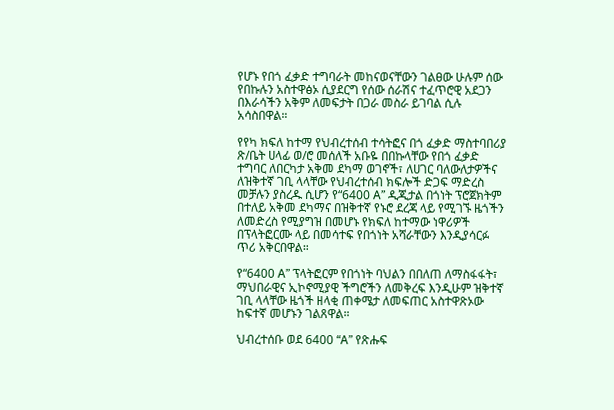የሆኑ የበጎ ፈቃድ ተግባራት መከናወናቸውን ገልፀው ሁሉም ሰው የበኩሉን አስተዋፅኦ ሲያደርግ የሰው ሰራሽና ተፈጥሮዊ አደጋን በእራሳችን አቅም ለመፍታት በጋራ መስራ ይገባል ሲሉ አሳስበዋል።

የየካ ክፍለ ከተማ የህብረተሰብ ተሳትፎና በጎ ፈቃድ ማስተባበሪያ ጽ/ቤት ሀላፊ ወ/ሮ መሰለች አቡዬ በበኩላቸው የበጎ ፈቃድ ተግባር ለበርካታ አቅመ ደካማ ወገኖች፣ ለሀገር ባለውለታዎችና ለዝቅተኛ ገቢ ላላቸው የህብረተሰብ ክፍሎች ድጋፍ ማድረስ መቻሉን ያስረዱ ሲሆን የ“6400 A” ዲጂታል በጎነት ፕሮጀክትም በተለይ አቅመ ደካማና በዝቅተኛ የኑሮ ደረጃ ላይ የሚገኙ ዜጎችን ለመድረስ የሚያግዝ በመሆኑ የክፍለ ከተማው ነዋሪዎች በፕላትፎርሙ ላይ በመሳተፍ የበጎነት አሻራቸውን እንዲያሳርፉ ጥሪ አቅርበዋል።

የ“6400 A” ፕላትፎርም የበጎነት ባህልን በበለጠ ለማስፋፋት፣ ማህበራዊና ኢኮኖሚያዊ ችግሮችን ለመቅረፍ እንዲሁም ዝቅተኛ ገቢ ላላቸው ዜጎች ዘላቂ ጠቀሜታ ለመፍጠር አስተዋጽኦው ከፍተኛ መሆኑን ገልጸዋል።

ህብረተሰቡ ወደ 6400 “A” የጽሑፍ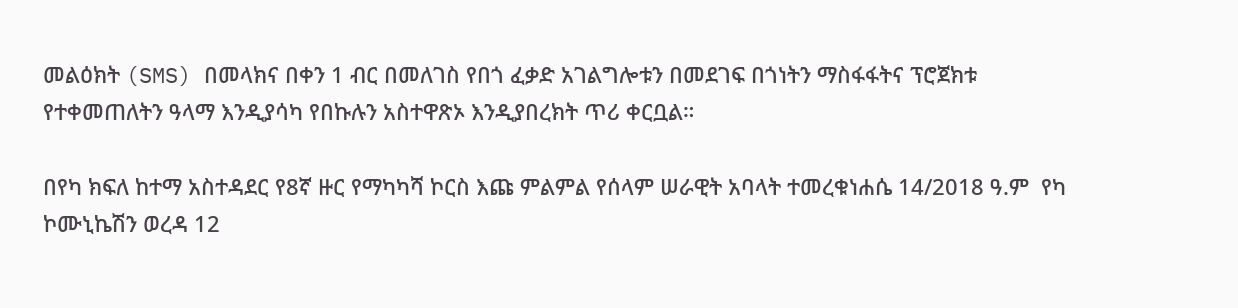መልዕክት (SMS) በመላክና በቀን 1 ብር በመለገስ የበጎ ፈቃድ አገልግሎቱን በመደገፍ በጎነትን ማስፋፋትና ፕሮጀክቱ የተቀመጠለትን ዓላማ እንዲያሳካ የበኩሉን አስተዋጽኦ እንዲያበረክት ጥሪ ቀርቧል።

በየካ ክፍለ ከተማ አስተዳደር የ8ኛ ዙር የማካካሻ ኮርስ እጩ ምልምል የሰላም ሠራዊት አባላት ተመረቁነሐሴ 14/2018 ዓ.ም  የካ ኮሙኒኬሽን ወረዳ 12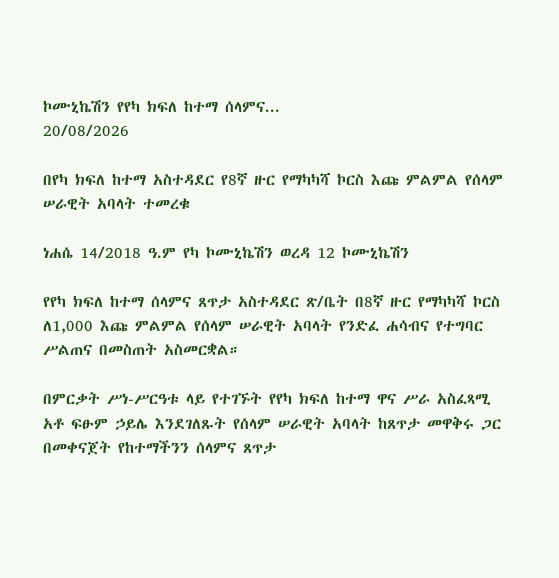ኮሙኒኬሽን የየካ ክፍለ ከተማ ሰላምና...
20/08/2026

በየካ ክፍለ ከተማ አስተዳደር የ8ኛ ዙር የማካካሻ ኮርስ እጩ ምልምል የሰላም ሠራዊት አባላት ተመረቁ

ነሐሴ 14/2018 ዓ.ም የካ ኮሙኒኬሽን ወረዳ 12 ኮሙኒኬሽን

የየካ ክፍለ ከተማ ሰላምና ጸጥታ አስተዳደር ጽ/ቤት በ8ኛ ዙር የማካካሻ ኮርስ ለ1,000 እጩ ምልምል የሰላም ሠራዊት አባላት የንድፈ ሐሳብና የተግባር ሥልጠና በመስጠት አስመርቋል።

በምርቃት ሥነ-ሥርዓቱ ላይ የተገኙት የየካ ክፍለ ከተማ ዋና ሥራ አስፈጻሚ አቶ ፍፁም ኃይሌ እንደገለጹት የሰላም ሠራዊት አባላት ከጸጥታ መዋቅሩ ጋር በመቀናጀት የከተማችንን ሰላምና ጸጥታ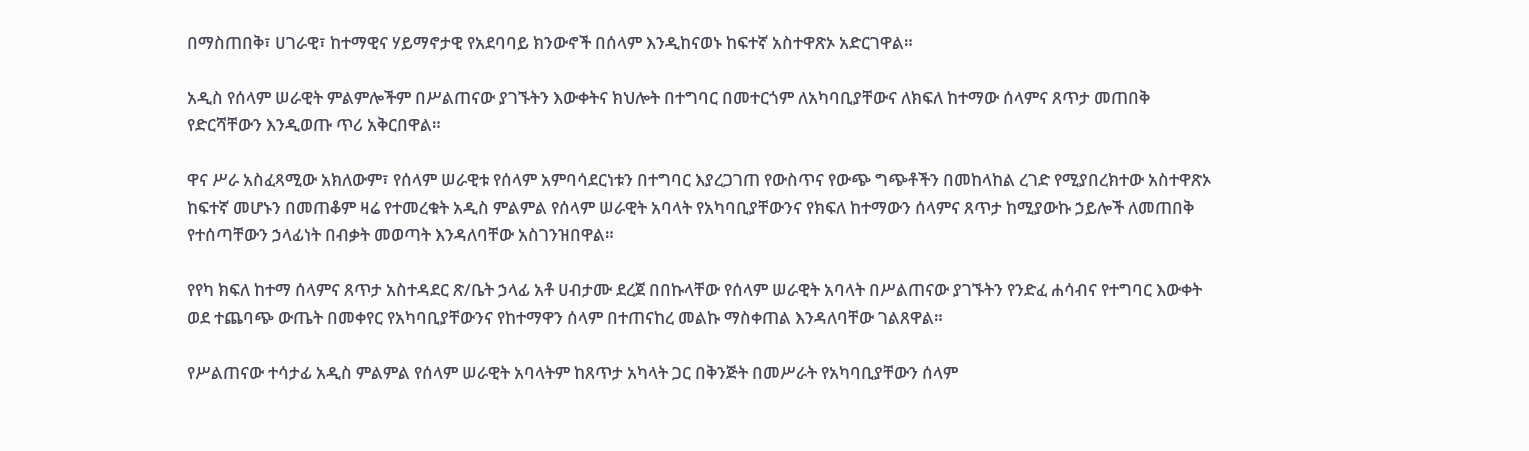በማስጠበቅ፣ ሀገራዊ፣ ከተማዊና ሃይማኖታዊ የአደባባይ ክንውኖች በሰላም እንዲከናወኑ ከፍተኛ አስተዋጽኦ አድርገዋል።

አዲስ የሰላም ሠራዊት ምልምሎችም በሥልጠናው ያገኙትን እውቀትና ክህሎት በተግባር በመተርጎም ለአካባቢያቸውና ለክፍለ ከተማው ሰላምና ጸጥታ መጠበቅ የድርሻቸውን እንዲወጡ ጥሪ አቅርበዋል።

ዋና ሥራ አስፈጻሚው አክለውም፣ የሰላም ሠራዊቱ የሰላም አምባሳደርነቱን በተግባር እያረጋገጠ የውስጥና የውጭ ግጭቶችን በመከላከል ረገድ የሚያበረክተው አስተዋጽኦ ከፍተኛ መሆኑን በመጠቆም ዛሬ የተመረቁት አዲስ ምልምል የሰላም ሠራዊት አባላት የአካባቢያቸውንና የክፍለ ከተማውን ሰላምና ጸጥታ ከሚያውኩ ኃይሎች ለመጠበቅ የተሰጣቸውን ኃላፊነት በብቃት መወጣት እንዳለባቸው አስገንዝበዋል።

የየካ ክፍለ ከተማ ሰላምና ጸጥታ አስተዳደር ጽ/ቤት ኃላፊ አቶ ሀብታሙ ደረጀ በበኩላቸው የሰላም ሠራዊት አባላት በሥልጠናው ያገኙትን የንድፈ ሐሳብና የተግባር እውቀት ወደ ተጨባጭ ውጤት በመቀየር የአካባቢያቸውንና የከተማዋን ሰላም በተጠናከረ መልኩ ማስቀጠል እንዳለባቸው ገልጸዋል።

የሥልጠናው ተሳታፊ አዲስ ምልምል የሰላም ሠራዊት አባላትም ከጸጥታ አካላት ጋር በቅንጅት በመሥራት የአካባቢያቸውን ሰላም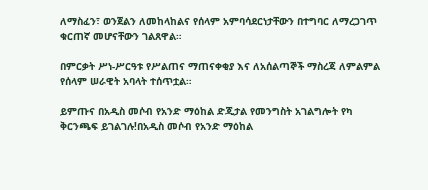ለማስፈን፣ ወንጀልን ለመከላከልና የሰላም አምባሳደርነታቸውን በተግባር ለማረጋገጥ ቁርጠኛ መሆናቸውን ገልጸዋል።

በምርቃት ሥነ-ሥርዓቱ የሥልጠና ማጠናቀቂያ እና ለአሰልጣኞች ማስረጃ ለምልምል የሰላም ሠራዊት አባላት ተሰጥቷል።

ይምጡና በአዲስ መሶብ የአንድ ማዕከል ድጂታል የመንግስት አገልግሎት የካ ቅርንጫፍ ይገልገሉ!በአዲስ መሶብ የአንድ ማዕከል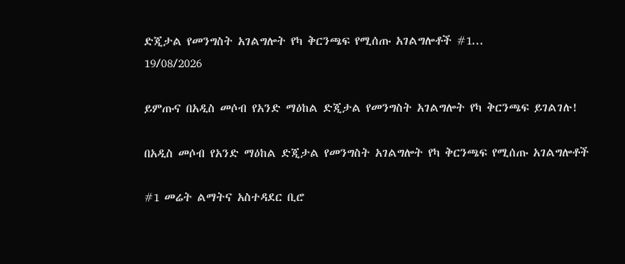ድጂታል የመንግስት አገልግሎት የካ ቅርንጫፍ የሚሰጡ አገልግሎቶች #1...
19/08/2026

ይምጡና በአዲስ መሶብ የአንድ ማዕከል ድጂታል የመንግስት አገልግሎት የካ ቅርንጫፍ ይገልገሉ!

በአዲስ መሶብ የአንድ ማዕከል ድጂታል የመንግስት አገልግሎት የካ ቅርንጫፍ የሚሰጡ አገልግሎቶች

#1 መሬት ልማትና አስተዳደር ቢሮ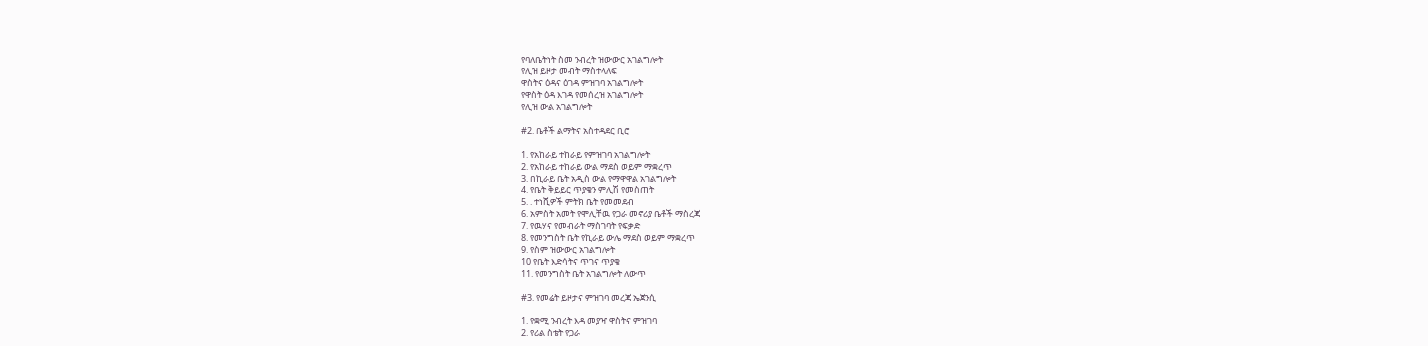የባለቤትነት ስመ ንብረት ዝውውር አገልግሎት
የሊዝ ይዞታ መብት ማስተላለፍ
ዋስትና ዕዳና ዕገዳ ምዝገባ አገልግሎት
የዋስት ዕዳ እገዳ የመሰረዝ አገልግሎት
የሊዝ ውል አገልግሎት

#2. ቤቶች ልማትና አስተዳደር ቢሮ

1. የአከራይ ተከራይ የምዝገባ አገልግሎት
2. የአከራይ ተከራይ ውል ማደስ ወይም ማቋረጥ
3. በኪራይ ቤት አዲስ ውል የማዋዋል አገልግሎት
4. የቤት ቅይይር ጥያቄን ምሊሽ የመስጠት
5. . ተነሺዎች ምትክ ቤት የመመደብ
6. አምስት አመት የሞሊቸዉ የጋራ መኖሪያ ቤቶች ማስረጃ
7. የዉሃና የመብራት ማስገባት የፍቃድ
8. የመንግስት ቤት የኪራይ ውሌ ማደስ ወይም ማቋረጥ
9. የስም ዝውውር አገልግሎት
10 የቤት እድሳትና ጥገና ጥያቄ
11. የመንግስት ቤት አገልግሎት ለውጥ

#3. የመሬት ይዞታና ምዝገባ መረጃ ኤጀንሲ

1. የቋሚ ንብረት እዳ መያዣ ዋስትና ምዝገባ
2. የሪል ስቴት የጋራ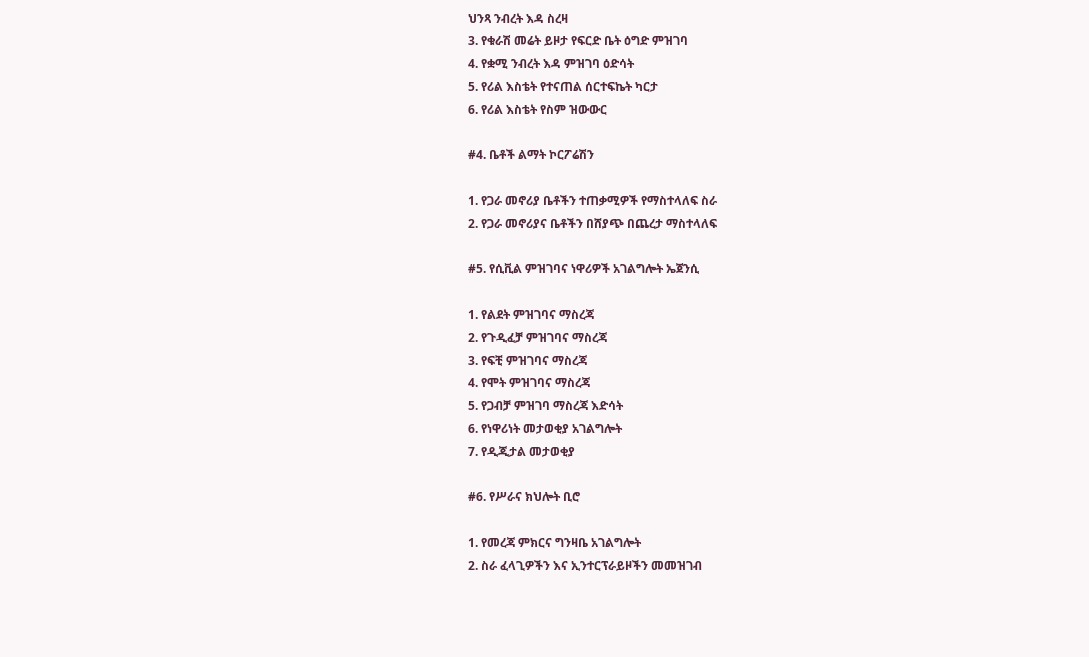ህንጻ ንብረት እዳ ስረዛ
3. የቁራሽ መሬት ይዞታ የፍርድ ቤት ዕግድ ምዝገባ
4. የቋሚ ንብረት እዳ ምዝገባ ዕድሳት
5. የሪል እስቴት የተናጠል ሰርተፍኬት ካርታ
6. የሪል እስቴት የስም ዝውውር

#4. ቤቶች ልማት ኮርፖሬሽን

1. የጋራ መኖሪያ ቤቶችን ተጠቃሚዎች የማስተላለፍ ስራ
2. የጋራ መኖሪያና ቤቶችን በሸያጭ በጨረታ ማስተላለፍ

#5. የሲቪል ምዝገባና ነዋሪዎች አገልግሎት ኤጀንሲ

1. የልደት ምዝገባና ማስረጃ
2. የጉዲፈቻ ምዝገባና ማስረጃ
3. የፍቺ ምዝገባና ማስረጃ
4. የሞት ምዝገባና ማስረጃ
5. የጋብቻ ምዝገባ ማስረጃ እድሳት
6. የነዋሪነት መታወቂያ አገልግሎት
7. የዲጂታል መታወቂያ

#6. የሥራና ክህሎት ቢሮ

1. የመረጃ ምክርና ግንዛቤ አገልግሎት
2. ስራ ፈላጊዎችን እና ኢንተርፕራይዞችን መመዝገብ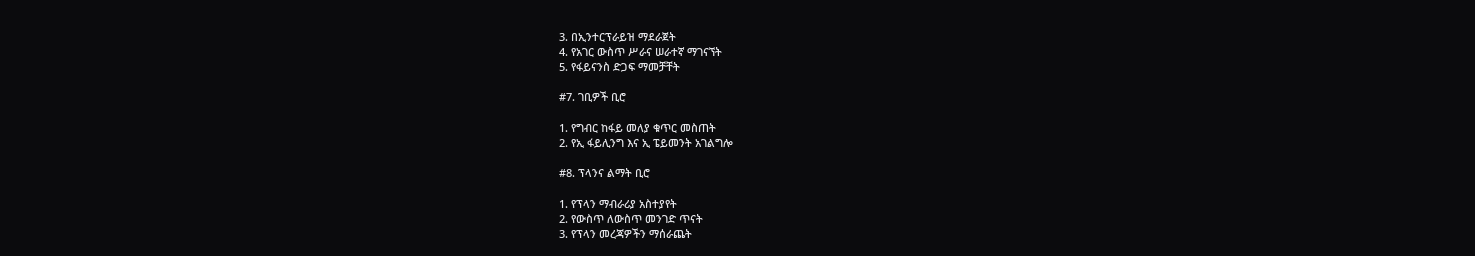3. በኢንተርፕራይዝ ማደራጀት
4. የአገር ውስጥ ሥራና ሠራተኛ ማገናኘት
5. የፋይናንስ ድጋፍ ማመቻቸት

#7. ገቢዎች ቢሮ

1. የግብር ከፋይ መለያ ቁጥር መስጠት
2. የኢ ፋይሊንግ እና ኢ ፔይመንት አገልግሎ

#8. ፕላንና ልማት ቢሮ

1. የፕላን ማብራሪያ አስተያየት
2. የውስጥ ለውስጥ መንገድ ጥናት
3. የፕላን መረጃዎችን ማሰራጨት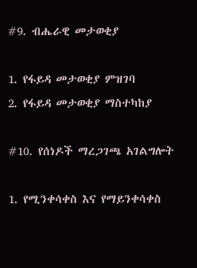#9. ብሔራዊ መታወቂያ

1. የፋይዳ መታወቂያ ምዝገባ
2. የፋይዳ መታወቂያ ማስተካከያ

#10. የሰነዶች ማረጋገጫ አገልግሎት

1. የሚንቀሳቀስ እና የማይንቀሳቀስ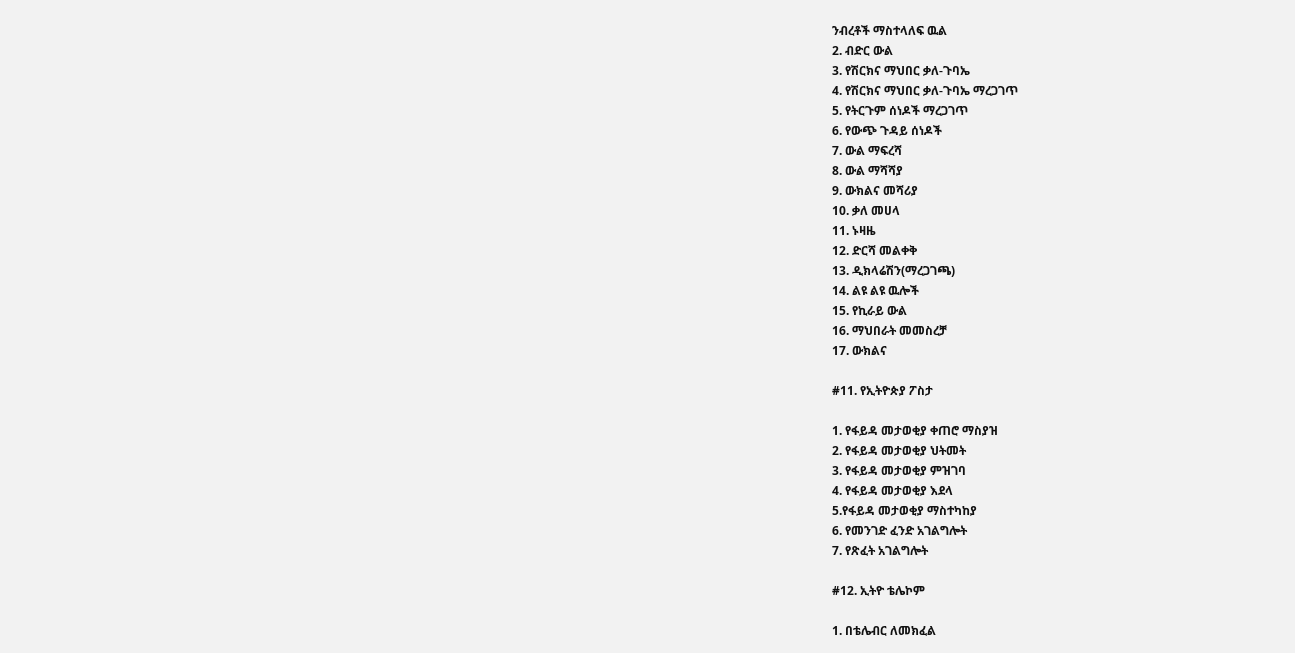ንብረቶች ማስተላለፍ ዉል
2. ብድር ውል
3. የሽርክና ማህበር ቃለ-ጉባኤ
4. የሽርክና ማህበር ቃለ-ጉባኤ ማረጋገጥ
5. የትርጉም ሰነዶች ማረጋገጥ
6. የውጭ ጉዳይ ሰነዶች
7. ውል ማፍረሻ
8. ውል ማሻሻያ
9. ውክልና መሻሪያ
10. ቃለ መሀላ
11. ኑዛዜ
12. ድርሻ መልቀቅ
13. ዲክላሬሽን(ማረጋገጫ)
14. ልዩ ልዩ ዉሎች
15. የኪራይ ውል
16. ማህበራት መመስረቻ
17. ውክልና

#11. የኢትዮጵያ ፖስታ

1. የፋይዳ መታወቂያ ቀጠሮ ማስያዝ
2. የፋይዳ መታወቂያ ህትመት
3. የፋይዳ መታወቂያ ምዝገባ
4. የፋይዳ መታወቂያ እደላ
5.የፋይዳ መታወቂያ ማስተካከያ
6. የመንገድ ፈንድ አገልግሎት
7. የጽፈት አገልግሎት

#12. ኢትዮ ቴሌኮም

1. በቴሌብር ለመክፈል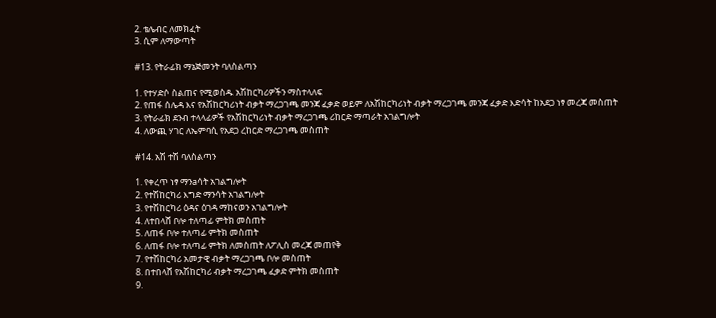2. ቴሌብር ለመክፈት
3. ሲም ለማውጣት

#13. የትራፊክ ማኔጅመንት ባለስልጣን

1. የተሃድሶ ስልጠና የሚወስዱ አሽከርካሪዎችን ማስተላለፍ
2. የጠፋ ሰሌዳ እና የአሽከርካሪነት ብቃት ማረጋገጫ መንጃ ፈቃድ ወይም ለአሽከርካሪነት ብቃት ማረጋገጫ መንጃ ፈቃድ እድሳት ከአደጋ ነፃ መረጃ መስጠት
3. የትራፊክ ደንብ ተላላፊዎች የአሽከርካሪነት ብቃት ማረጋገጫ ሪከርድ ማጣራት አገልግሎት
4. ለውጪ ሃገር ለኤምባሲ የአደጋ ረከርድ ማረጋገጫ መስጠት

#14. አሽ ተሽ ባለስልጣን

1. የቀረጥ ነፃ ማንaሳት አገልግሎት
2. የተሽከርካሪ እግድ ማንሳት አገልግሎት
3. የተሽከርካሪ ዕዳና ዕገዳ ማከናወን አገልግሎት
4. ለተበላሸ ቦሎ ተለጣፊ ምትክ መስጠት
5. ለጠፋ ቦሎ ተለጣፊ ምትክ መስጠት
6. ለጠፋ ቦሎ ተለጣፊ ምትክ ለመስጠት ለፖሊስ መረጃ መጠየቅ
7. የተሽከርካሪ አመታዊ ብቃት ማረጋገጫ ቦሎ መስጠት
8. በተበላሸ የአሽከርካሪ ብቃት ማረጋገጫ ፈቃድ ምትክ መስጠት
9.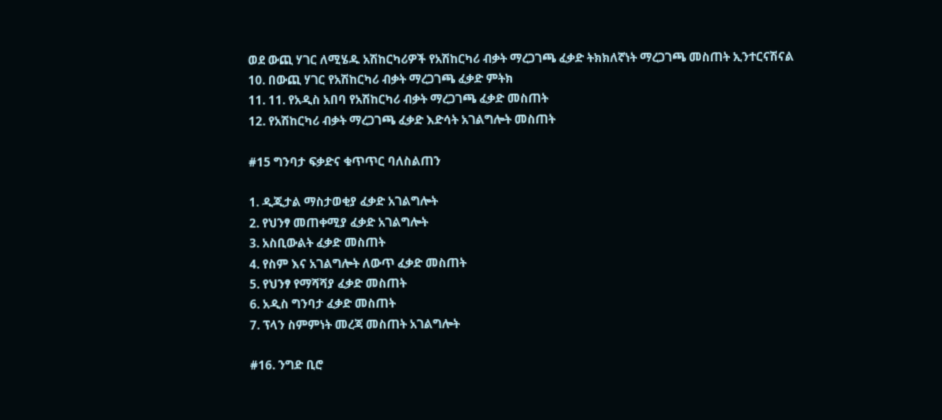ወደ ውጪ ሃገር ለሚሄዱ አሽከርካሪዎች የአሽከርካሪ ብቃት ማረጋገጫ ፈቃድ ትክክለኛነት ማረጋገጫ መስጠት ኢንተርናሽናል
10. በውጪ ሃገር የአሽከርካሪ ብቃት ማረጋገጫ ፈቃድ ምትክ
11. 11. የአዲስ አበባ የአሽከርካሪ ብቃት ማረጋገጫ ፈቃድ መስጠት
12. የአሽከርካሪ ብቃት ማረጋገጫ ፈቃድ እድሳት አገልግሎት መስጠት

#15 ግንባታ ፍቃድና ቁጥጥር ባለስልጠን

1. ዲጂታል ማስታወቂያ ፈቃድ አገልግሎት
2. የህንፃ መጠቀሚያ ፈቃድ አገልግሎት
3. አስቢውልት ፈቃድ መስጠት
4. የስም እና አገልግሎት ለውጥ ፈቃድ መስጠት
5. የህንፃ የማሻሻያ ፈቃድ መስጠት
6. አዲስ ግንባታ ፈቃድ መስጠት
7. ፕላን ስምምነት መረጃ መስጠት አገልግሎት

#16. ንግድ ቢሮ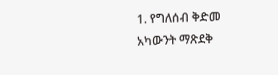1. የግለሰብ ቅድመ አካውንት ማጽደቅ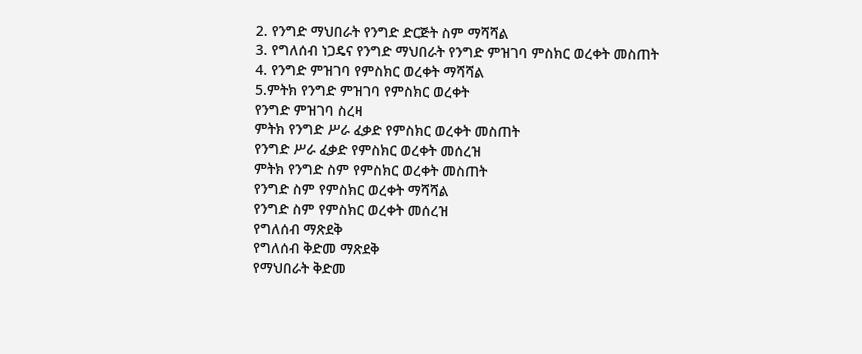2. የንግድ ማህበራት የንግድ ድርጅት ስም ማሻሻል
3. የግለሰብ ነጋዴና የንግድ ማህበራት የንግድ ምዝገባ ምስክር ወረቀት መስጠት
4. የንግድ ምዝገባ የምስክር ወረቀት ማሻሻል
5.ምትክ የንግድ ምዝገባ የምስክር ወረቀት
የንግድ ምዝገባ ስረዛ
ምትክ የንግድ ሥራ ፈቃድ የምስክር ወረቀት መስጠት
የንግድ ሥራ ፈቃድ የምስክር ወረቀት መሰረዝ
ምትክ የንግድ ስም የምስክር ወረቀት መስጠት
የንግድ ስም የምስክር ወረቀት ማሻሻል
የንግድ ስም የምስክር ወረቀት መሰረዝ
የግለሰብ ማጽደቅ
የግለሰብ ቅድመ ማጽደቅ
የማህበራት ቅድመ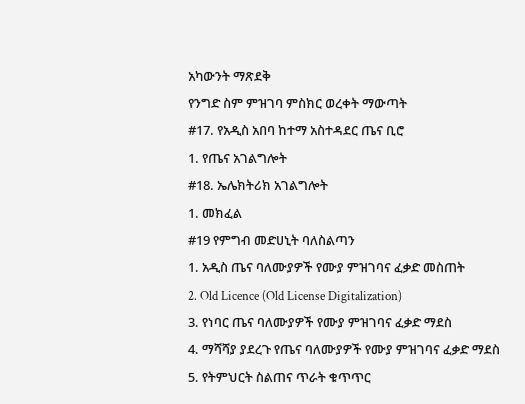አካውንት ማጽደቅ
የንግድ ስም ምዝገባ ምስክር ወረቀት ማውጣት
#17. የአዲስ አበባ ከተማ አስተዳደር ጤና ቢሮ
1. የጤና አገልግሎት
#18. ኤሌክትሪክ አገልግሎት
1. መክፈል
#19 የምግብ መድሀኒት ባለስልጣን
1. አዲስ ጤና ባለሙያዎች የሙያ ምዝገባና ፈቃድ መስጠት
2. Old Licence (Old License Digitalization)
3. የነባር ጤና ባለሙያዎች የሙያ ምዝገባና ፈቃድ ማደስ
4. ማሻሻያ ያደረጉ የጤና ባለሙያዎች የሙያ ምዝገባና ፈቃድ ማደስ
5. የትምህርት ስልጠና ጥራት ቁጥጥር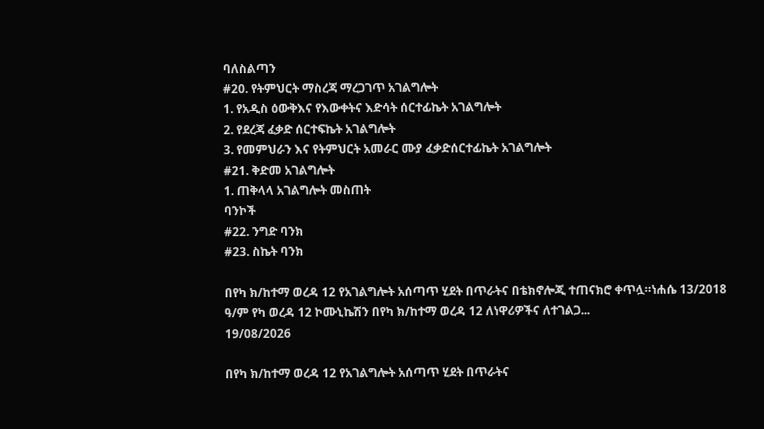ባለስልጣን
#20. የትምህርት ማስረጃ ማረጋገጥ አገልግሎት
1. የአዲስ ዕውቅእና የእውቀትና እድሳት ሰርተፊኬት አገልግሎት
2. የደረጃ ፈቃድ ሰርተፍኬት አገልግሎት
3. የመምህራን እና የትምህርት አመራር ሙያ ፈቃድሰርተፊኬት አገልግሎት
#21. ቅድመ አገልግሎት
1. ጠቅላላ አገልግሎት መስጠት
ባንኮች
#22. ንግድ ባንክ
#23. ስኬት ባንክ

በየካ ክ/ከተማ ወረዳ 12 የአገልግሎት አሰጣጥ ሂደት በጥራትና በቴክኖሎጂ ተጠናክሮ ቀጥሏ።ነሐሴ 13/2018 ዓ/ም የካ ወረዳ 12 ኮሙኒኬሽን በየካ ክ/ከተማ ወረዳ 12 ለነዋሪዎችና ለተገልጋ...
19/08/2026

በየካ ክ/ከተማ ወረዳ 12 የአገልግሎት አሰጣጥ ሂደት በጥራትና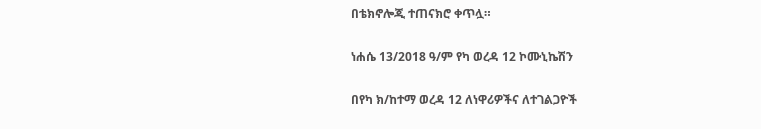በቴክኖሎጂ ተጠናክሮ ቀጥሏ።

ነሐሴ 13/2018 ዓ/ም የካ ወረዳ 12 ኮሙኒኬሽን

በየካ ክ/ከተማ ወረዳ 12 ለነዋሪዎችና ለተገልጋዮች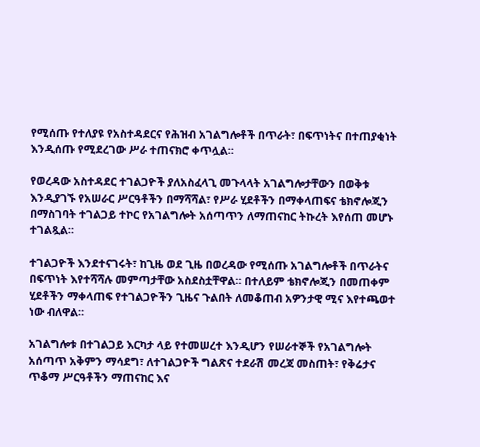የሚሰጡ የተለያዩ የአስተዳደርና የሕዝብ አገልግሎቶች በጥራት፣ በፍጥነትና በተጠያቂነት እንዲሰጡ የሚደረገው ሥራ ተጠናክሮ ቀጥሏል።

የወረዳው አስተዳደር ተገልጋዮች ያለአስፈላጊ መጉላላት አገልግሎታቸውን በወቅቱ እንዲያገኙ የአሠራር ሥርዓቶችን በማሻሻል፣ የሥራ ሂደቶችን በማቀላጠፍና ቴክኖሎጂን በማስገባት ተገልጋይ ተኮር የአገልግሎት አሰጣጥን ለማጠናከር ትኩረት እየሰጠ መሆኑ ተገልጿል።

ተገልጋዮች እንደተናገሩት፣ ከጊዜ ወደ ጊዜ በወረዳው የሚሰጡ አገልግሎቶች በጥራትና በፍጥነት እየተሻሻሉ መምጣታቸው አስደስቷቸዋል። በተለይም ቴክኖሎጂን በመጠቀም ሂደቶችን ማቀላጠፍ የተገልጋዮችን ጊዜና ጉልበት ለመቆጠብ አዎንታዊ ሚና እየተጫወተ ነው ብለዋል።

አገልግሎቱ በተገልጋይ እርካታ ላይ የተመሠረተ እንዲሆን የሠራተኞች የአገልግሎት አሰጣጥ አቅምን ማሳደግ፣ ለተገልጋዮች ግልጽና ተደራሽ መረጃ መስጠት፣ የቅሬታና ጥቆማ ሥርዓቶችን ማጠናከር እና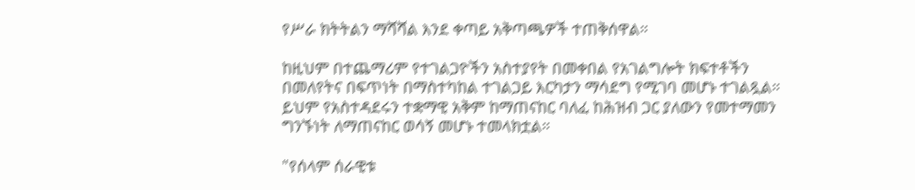የሥራ ክትትልን ማሻሻል እንደ ቀጣይ አቅጣጫዎች ተጠቅሰዋል።

ከዚህም በተጨማሪም የተገልጋዮችን አስተያየት በመቀበል የአገልግሎት ክፍተቶችን በመለየትና በፍጥነት በማስተካከል ተገልጋይ እርካታን ማሳደግ የሚገባ መሆኑ ተገልጿል። ይህም የአስተዳደሩን ተቋማዊ አቅም ከማጠናከር ባለፈ ከሕዝብ ጋር ያለውን የመተማመን ግንኙነት ለማጠናከር ወሳኝ መሆኑ ተመላክቷል።

"የሰላም ሰራዊቱ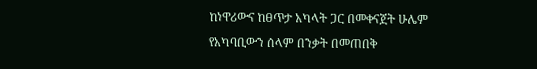ከነዋሪውና ከፀጥታ አካላት ጋር በመቀናጀት ሁሌም የአካባቢውን ሰላም በንቃት በመጠበቅ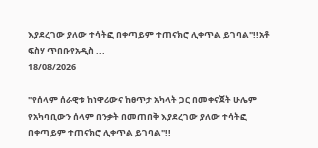እያደረገው ያለው ተሳትፎ በቀጣይም ተጠናክሮ ሊቀጥል ይገባል"!!አቶ ፍስሃ ጥበቡየአዲስ ...
18/08/2026

"የሰላም ሰራዊቱ ከነዋሪውና ከፀጥታ አካላት ጋር በመቀናጀት ሁሌም የአካባቢውን ሰላም በንቃት በመጠበቅ እያደረገው ያለው ተሳትፎ በቀጣይም ተጠናክሮ ሊቀጥል ይገባል"!!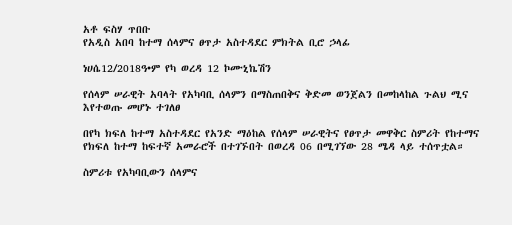አቶ ፍስሃ ጥበቡ
የአዲስ አበባ ከተማ ሰላምና ፀጥታ አስተዳደር ምክትል ቢሮ ኃላፊ

ነሀሴ12/2018ዓ•ም የካ ወረዳ 12 ኮሙኒኬሽን

የሰላም ሠራዊት አባላት የአካባቢ ሰላምን በማስጠበቅና ቅድመ ወንጀልን በመከላከል ጉልህ ሚና እየተወጡ መሆኑ ተገለፀ

በየካ ክፍለ ከተማ አስተዳደር የአንድ ማዕከል የሰላም ሠራዊትና የፀጥታ መዋቅር ስምሪት የከተማና የክፍለ ከተማ ከፍተኛ አመራሮች በተገኙበት በወረዳ 06 በሚገኘው 28 ሜዳ ላይ ተሰጥቷል።

ስምሪቱ የአካባቢውን ሰላምና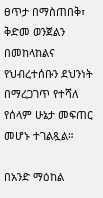ፀጥታ በማስጠበቅ፣ ቅድመ ወንጀልን በመከላከልና የህብረተሰቡን ደህንነት በማረጋገጥ የተሻለ የሰላም ሁኔታ መፍጠር መሆኑ ተገልጿል።

በአንድ ማዕከል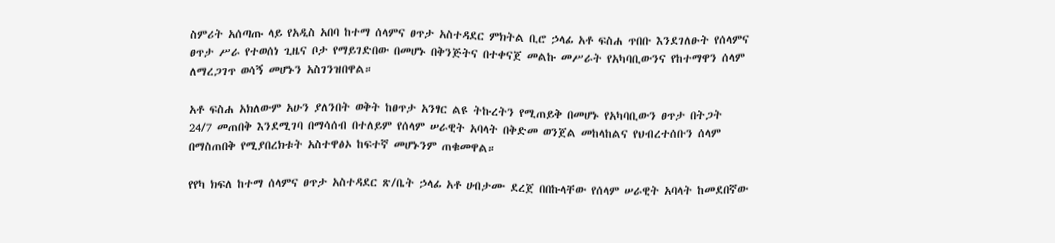ስምሪት አሰጣጡ ላይ የአዲስ አበባ ከተማ ሰላምና ፀጥታ አስተዳደር ምክትል ቢሮ ኃላፊ አቶ ፍስሐ ጥበቡ እንደገለፁት የሰላምና ፀጥታ ሥራ የተወሰነ ጊዜና ቦታ የማይገድበው በመሆኑ በቅንጅትና በተቀናጀ መልኩ መሥራት የአካባቢውንና የከተማዋን ሰላም ለማረጋገጥ ወሳኝ መሆኑን አስገንዝበዋል።

አቶ ፍስሐ አክለውም አሁን ያለንበት ወቅት ከፀጥታ አንፃር ልዩ ትኩረትን የሚጠይቅ በመሆኑ የአካባቢውን ፀጥታ በትጋት 24/7 መጠበቅ እንደሚገባ በማሳሰብ በተለይም የሰላም ሠራዊት አባላት በቅድመ ወንጀል መከላከልና የህብረተሰቡን ሰላም በማስጠበቅ የሚያበረክቱት አስተዋፅኦ ከፍተኛ መሆኑንም ጠቁመዋል።

የየካ ክፍለ ከተማ ሰላምና ፀጥታ አስተዳደር ጽ/ቤት ኃላፊ አቶ ሀብታሙ ደረጀ በበኩላቸው የሰላም ሠራዊት አባላት ከመደበኛው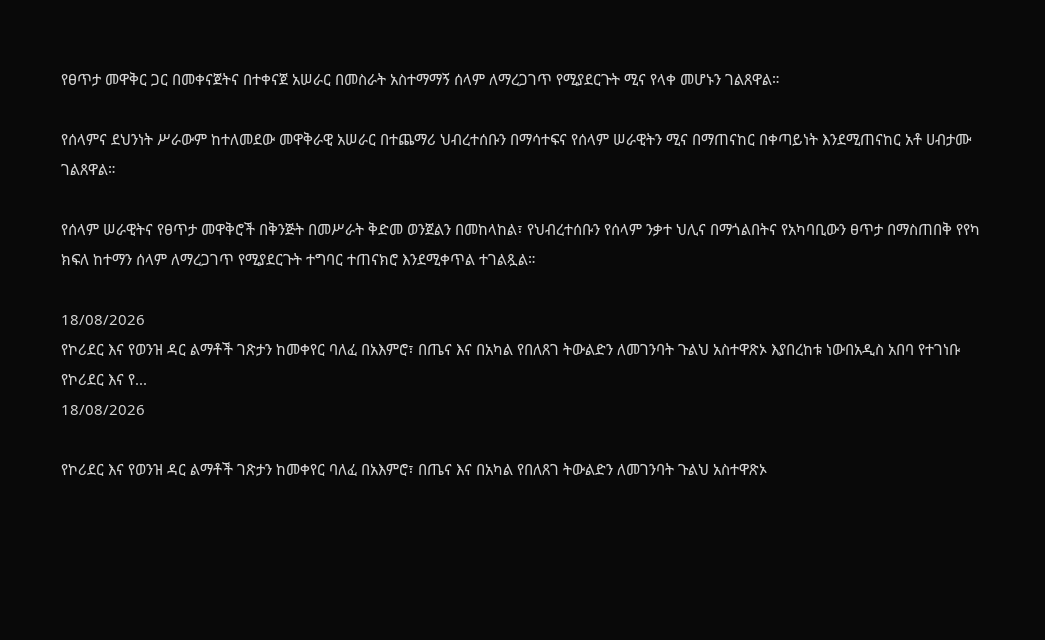የፀጥታ መዋቅር ጋር በመቀናጀትና በተቀናጀ አሠራር በመስራት አስተማማኝ ሰላም ለማረጋገጥ የሚያደርጉት ሚና የላቀ መሆኑን ገልጸዋል።

የሰላምና ደህንነት ሥራውም ከተለመደው መዋቅራዊ አሠራር በተጨማሪ ህብረተሰቡን በማሳተፍና የሰላም ሠራዊትን ሚና በማጠናከር በቀጣይነት እንደሚጠናከር አቶ ሀብታሙ ገልጸዋል።

የሰላም ሠራዊትና የፀጥታ መዋቅሮች በቅንጅት በመሥራት ቅድመ ወንጀልን በመከላከል፣ የህብረተሰቡን የሰላም ንቃተ ህሊና በማጎልበትና የአካባቢውን ፀጥታ በማስጠበቅ የየካ ክፍለ ከተማን ሰላም ለማረጋገጥ የሚያደርጉት ተግባር ተጠናክሮ እንደሚቀጥል ተገልጿል።

18/08/2026
የኮሪደር እና የወንዝ ዳር ልማቶች ገጽታን ከመቀየር ባለፈ በአእምሮ፣ በጤና እና በአካል የበለጸገ ትውልድን ለመገንባት ጉልህ አስተዋጽኦ እያበረከቱ ነውበአዲስ አበባ የተገነቡ የኮሪደር እና የ...
18/08/2026

የኮሪደር እና የወንዝ ዳር ልማቶች ገጽታን ከመቀየር ባለፈ በአእምሮ፣ በጤና እና በአካል የበለጸገ ትውልድን ለመገንባት ጉልህ አስተዋጽኦ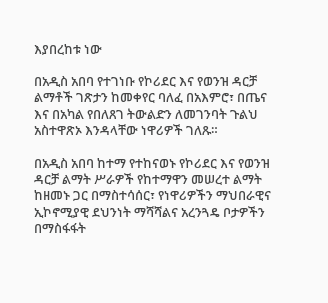እያበረከቱ ነው

በአዲስ አበባ የተገነቡ የኮሪደር እና የወንዝ ዳርቻ ልማቶች ገጽታን ከመቀየር ባለፈ በአእምሮ፣ በጤና እና በአካል የበለጸገ ትውልድን ለመገንባት ጉልህ አስተዋጽኦ እንዳላቸው ነዋሪዎች ገለጹ።

በአዲስ አበባ ከተማ የተከናወኑ የኮሪደር እና የወንዝ ዳርቻ ልማት ሥራዎች የከተማዋን መሠረተ ልማት ከዘመኑ ጋር በማስተሳሰር፣ የነዋሪዎችን ማህበራዊና ኢኮኖሚያዊ ደህንነት ማሻሻልና አረንጓዴ ቦታዎችን በማስፋፋት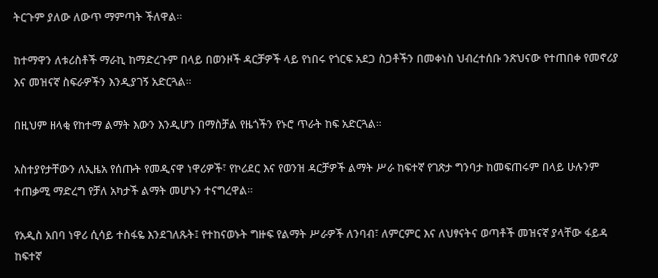ትርጉም ያለው ለውጥ ማምጣት ችለዋል።

ከተማዋን ለቱሪስቶች ማራኪ ከማድረጉም በላይ በወንዞች ዳርቻዎች ላይ የነበሩ የጎርፍ አደጋ ስጋቶችን በመቀነስ ህብረተሰቡ ንጽህናው የተጠበቀ የመኖሪያ እና መዝናኛ ስፍራዎችን እንዲያገኝ አድርጓል።

በዚህም ዘላቂ የከተማ ልማት እውን እንዲሆን በማስቻል የዜጎችን የኑሮ ጥራት ከፍ አድርጓል።

አስተያየታቸውን ለኢዜአ የሰጡት የመዲናዋ ነዋሪዎች፣ የኮሪደር እና የወንዝ ዳርቻዎች ልማት ሥራ ከፍተኛ የገጽታ ግንባታ ከመፍጠሩም በላይ ሁሉንም ተጠቃሚ ማድረግ የቻለ አካታች ልማት መሆኑን ተናግረዋል።

የአዲስ አበባ ነዋሪ ሲሳይ ተስፋዬ እንደገለጹት፤ የተከናወኑት ግዙፍ የልማት ሥራዎች ለንባብ፣ ለምርምር እና ለህፃናትና ወጣቶች መዝናኛ ያላቸው ፋይዳ ከፍተኛ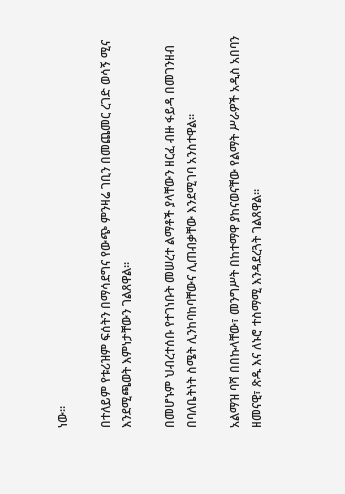ነው።

በተለይም የቱሪዝም ፍሰትን በማሳደግና የውጭ ምንዛሬ ገቢን በመጨመር ረገድ ወሳኝ ሚና እንደሚጫወት እምነታቸውን ገልጸዋል።

በመሆኑም ህብረተሰቡ የተገነቡት መሠረተ ልማቶች ያላቸውን ዘርፈ ብዙ ፋይዳ በመገንዘብ በባለቤትነት ስሜት ሊንከባከባቸውና ሊጠብቃቸው እንደሚገባ አንስተዋል።

አልማዝ ባሻ በበኩላቸው፣ መንግሥት በከተማዋ ያከናወናቸው የልማት ሥራዎች አዲስ አበባን ዘመናዊ፣ ጽዱ እና ለኑሮ ተስማሚ እንዳደረጓት ገልጸዋል።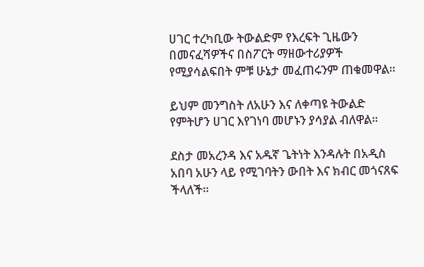ሀገር ተረካቢው ትውልድም የእረፍት ጊዜውን በመናፈሻዎችና በስፖርት ማዘውተሪያዎች የሚያሳልፍበት ምቹ ሁኔታ መፈጠሩንም ጠቁመዋል።

ይህም መንግስት ለአሁን እና ለቀጣዩ ትውልድ የምትሆን ሀገር እየገነባ መሆኑን ያሳያል ብለዋል።

ደስታ መአረንዳ እና አዱኛ ጌትነት እንዳሉት በአዲስ አበባ አሁን ላይ የሚገባትን ውበት እና ክብር መጎናጸፍ ችላለች።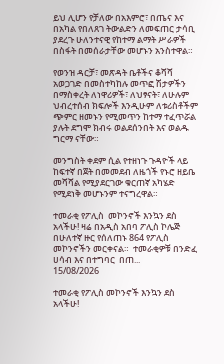ይህ ሊሆን የቻለው በአእምሮ፣ በጤና እና በአካል የበለጸገ ትውልድን ለመፍጠር ታሳቢ ያደረጉ ሁለንተናዊ የከተማ ልማት ሥራዎች በስፋት በመሰራታቸው መሆኑን አንስተዋል።

የወንዝ ዳርቻ፣ መጽዳት ቤቶችና ቆሻሻ አወጋገድ በመስተካከሉ መጥፎ ሽታዎችን በማስቀረት ለነዋሪዎች፣ ለህፃናት፣ ለሁሉም ህብረተሰብ ክፍሎች እንዲሁም ለቱሪስቶችም ጭምር ዘመኑን የሚመጥን ከተማ ተፈጥሯል ያሉት ደግሞ ክብሩ ወልደሰንበት እና ወልዱ ግርማ ናቸው።

መንግስት ቀደም ሲል የተዘነጉ ጉዳዮች ላይ ከፍተኛ በጀት በመመደብ ለዜጎች የኑሮ ዘይቤ መሻሻል የሚያደርገው ቁርጠኛ አካሄድ የሚደነቅ መሆኑንም ተናግረዋል።

ተመራቂ የፖሊስ  መኮንኖች እንኳን ደስ አላችሁ! ዛሬ በአዲስ አበባ ፖሊስ ኮሌጅ  በሁለተኛ ዙር የሰለጠኑ 864 የፖሊስ  መኮንኖችን መርቀናል።  ተመራቂዎቹ በንድፈ ሀሳብ እና በተግባር  በጠ...
15/08/2026

ተመራቂ የፖሊስ መኮንኖች እንኳን ደስ አላችሁ!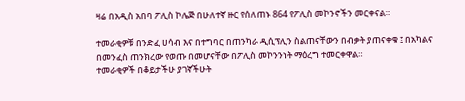ዛሬ በአዲስ አበባ ፖሊስ ኮሌጅ በሁለተኛ ዙር የሰለጠኑ 864 የፖሊስ መኮንኖችን መርቀናል።

ተመራቂዎቹ በንድፈ ሀሳብ እና በተግባር በጠንካራ ዲሲፕሊን ስልጠናቸውን በብቃት ያጠናቀቁ ፤ በአካልና በመንፈስ ጠንክረው የወጡ በመሆናቸው በፖሊስ መኮንንነት ማዕረግ ተመርቀዋል።
ተመራቂዎች በቆይታችሁ ያገኛችሁት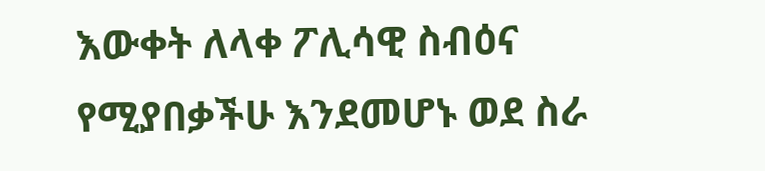እውቀት ለላቀ ፖሊሳዊ ስብዕና የሚያበቃችሁ እንደመሆኑ ወደ ስራ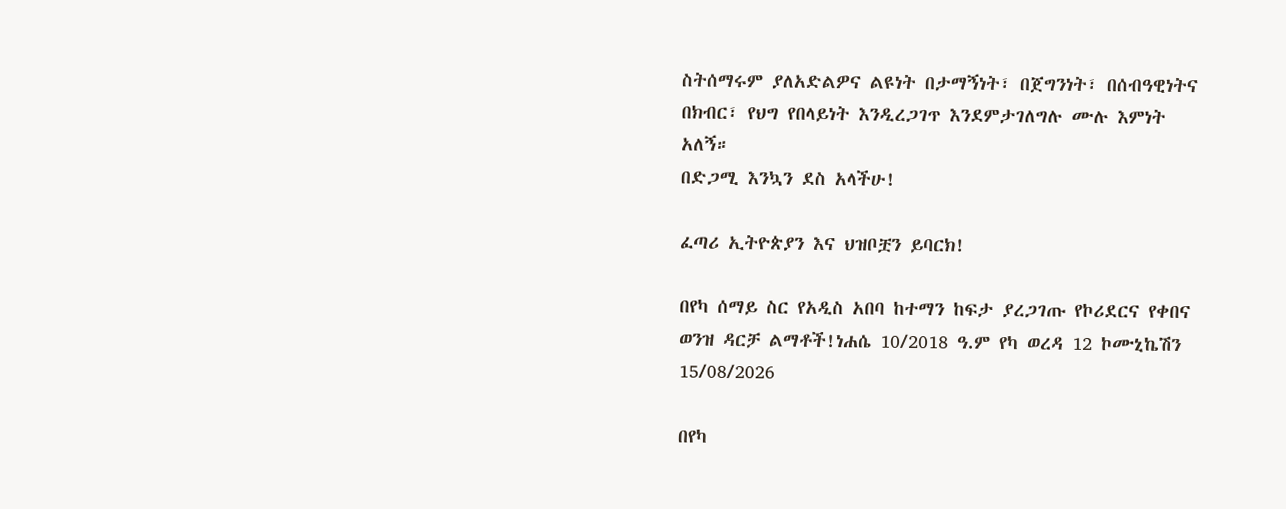ስትሰማሩም ያለአድልዎና ልዩነት በታማኝነት፣ በጀግንነት፣ በሰብዓዊነትና በክብር፣ የህግ የበላይነት እንዲረጋገጥ እንደምታገለግሉ ሙሉ እምነት አለኝ።
በድጋሚ እንኳን ደስ አላችሁ!

ፈጣሪ ኢትዮጵያን እና ህዝቦቿን ይባርክ!

በየካ ሰማይ ስር የአዲስ አበባ ከተማን ከፍታ ያረጋገጡ የኮሪደርና የቀበና ወንዝ ዳርቻ ልማቶች!ነሐሴ 10/2018 ዓ.ም የካ ወረዳ 12 ኮሙኒኬሽን
15/08/2026

በየካ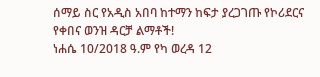ሰማይ ስር የአዲስ አበባ ከተማን ከፍታ ያረጋገጡ የኮሪደርና የቀበና ወንዝ ዳርቻ ልማቶች!
ነሐሴ 10/2018 ዓ.ም የካ ወረዳ 12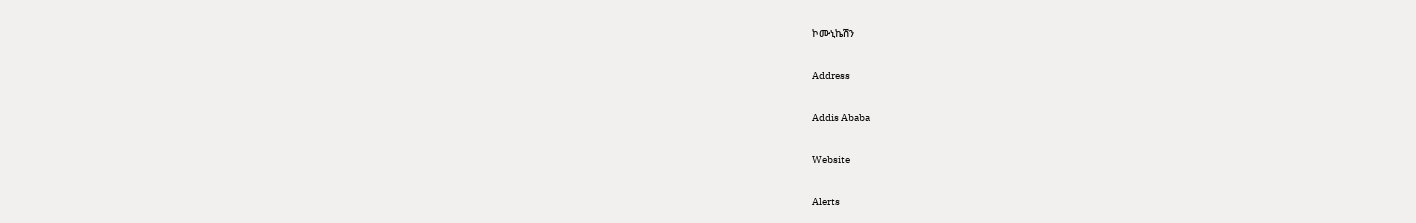ኮሙኒኬሽን

Address

Addis Ababa

Website

Alerts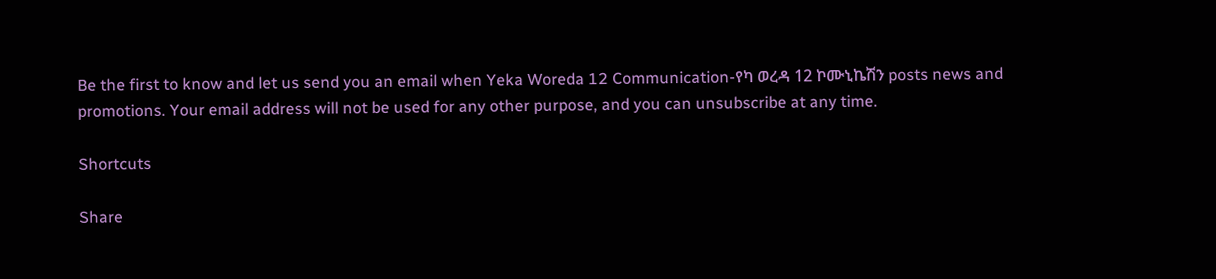Be the first to know and let us send you an email when Yeka Woreda 12 Communication-የካ ወረዳ 12 ኮሙኒኬሽን posts news and promotions. Your email address will not be used for any other purpose, and you can unsubscribe at any time.

Shortcuts

Share